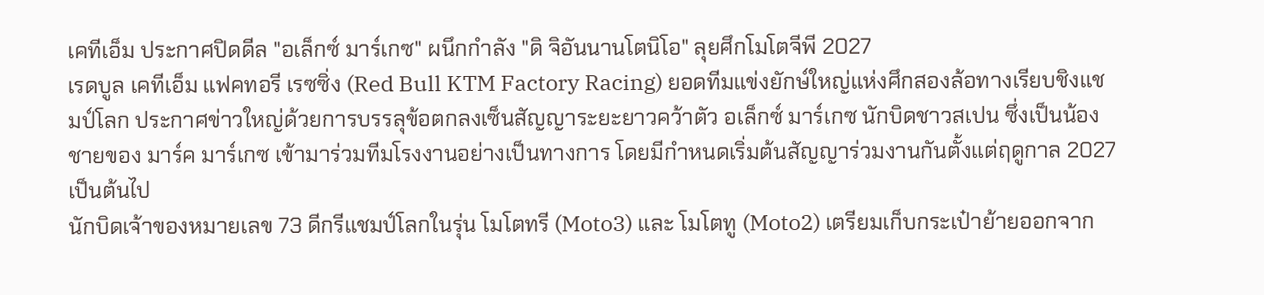เคทีเอ็ม ประกาศปิดดีล "อเล็กซ์ มาร์เกซ" ผนึกกำลัง "ดิ จิอันนานโตนิโอ" ลุยศึกโมโตจีพี 2027
เรดบูล เคทีเอ็ม แฟคทอรี เรซซิ่ง (Red Bull KTM Factory Racing) ยอดทีมแข่งยักษ์ใหญ่แห่งศึกสองล้อทางเรียบชิงแชมป์โลก ประกาศข่าวใหญ่ด้วยการบรรลุข้อตกลงเซ็นสัญญาระยะยาวคว้าตัว อเล็กซ์ มาร์เกซ นักบิดชาวสเปน ซึ่งเป็นน้องชายของ มาร์ค มาร์เกซ เข้ามาร่วมทีมโรงงานอย่างเป็นทางการ โดยมีกำหนดเริ่มต้นสัญญาร่วมงานกันตั้งแต่ฤดูกาล 2027 เป็นต้นไป
นักบิดเจ้าของหมายเลข 73 ดีกรีแชมป์โลกในรุ่น โมโตทรี (Moto3) และ โมโตทู (Moto2) เตรียมเก็บกระเป๋าย้ายออกจาก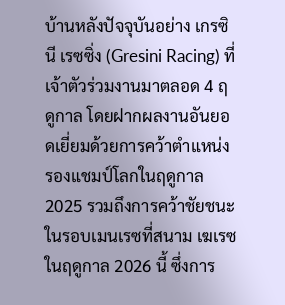บ้านหลังปัจจุบันอย่าง เกรซินี เรซซิ่ง (Gresini Racing) ที่เจ้าตัวร่วมงานมาตลอด 4 ฤดูกาล โดยฝากผลงานอันยอดเยี่ยมด้วยการคว้าตำแหน่งรองแชมป์โลกในฤดูกาล 2025 รวมถึงการคว้าชัยชนะในรอบเมนเรซที่สนาม เฆเรซ ในฤดูกาล 2026 นี้ ซึ่งการ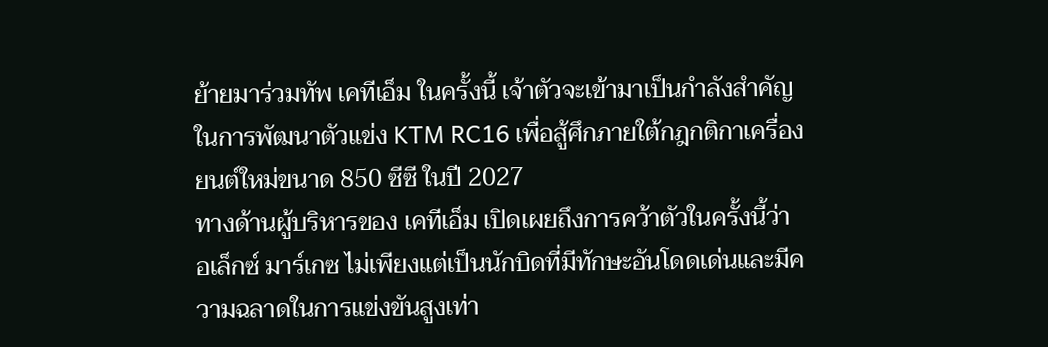ย้ายมาร่วมทัพ เคทีเอ็ม ในครั้งนี้ เจ้าตัวจะเข้ามาเป็นกำลังสำคัญในการพัฒนาตัวแข่ง KTM RC16 เพื่อสู้ศึกภายใต้กฎกติกาเครื่องยนต์ใหม่ขนาด 850 ซีซี ในปี 2027
ทางด้านผู้บริหารของ เคทีเอ็ม เปิดเผยถึงการคว้าตัวในครั้งนี้ว่า อเล็กซ์ มาร์เกซ ไม่เพียงแต่เป็นนักบิดที่มีทักษะอันโดดเด่นและมีความฉลาดในการแข่งขันสูงเท่า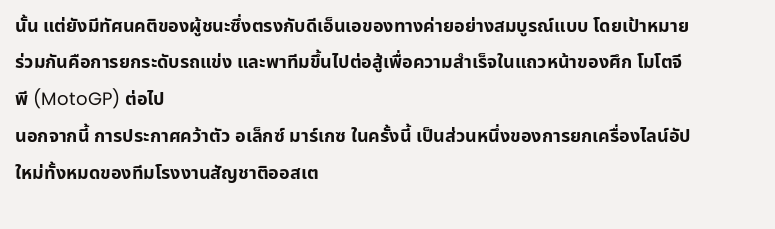นั้น แต่ยังมีทัศนคติของผู้ชนะซึ่งตรงกับดีเอ็นเอของทางค่ายอย่างสมบูรณ์แบบ โดยเป้าหมายร่วมกันคือการยกระดับรถแข่ง และพาทีมขึ้นไปต่อสู้เพื่อความสำเร็จในแถวหน้าของศึก โมโตจีพี (MotoGP) ต่อไป
นอกจากนี้ การประกาศคว้าตัว อเล็กซ์ มาร์เกซ ในครั้งนี้ เป็นส่วนหนึ่งของการยกเครื่องไลน์อัปใหม่ทั้งหมดของทีมโรงงานสัญชาติออสเต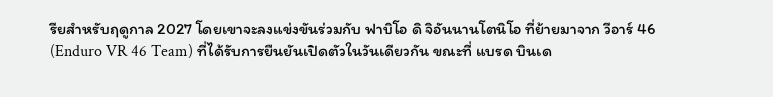รียสำหรับฤดูกาล 2027 โดยเขาจะลงแข่งขันร่วมกับ ฟาบิโอ ดิ จิอันนานโตนิโอ ที่ย้ายมาจาก วีอาร์ 46 (Enduro VR 46 Team) ที่ได้รับการยืนยันเปิดตัวในวันเดียวกัน ขณะที่ แบรด บินเด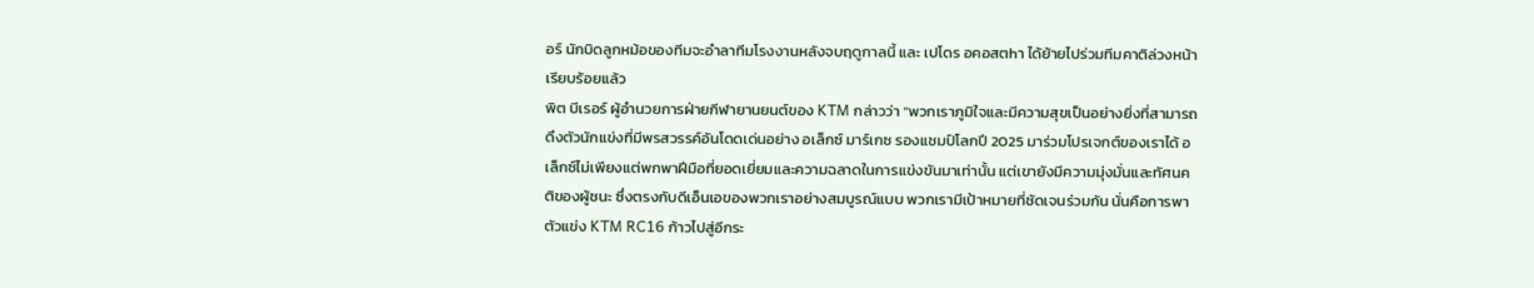อร์ นักบิดลูกหม้อของทีมจะอำลาทีมโรงงานหลังจบฤดูกาลนี้ และ เปโดร อคอสตhา ได้ย้ายไปร่วมทีมคาติล่วงหน้าเรียบร้อยแล้ว
พิต บีเรอร์ ผู้อำนวยการฝ่ายกีฬายานยนต์ของ KTM กล่าวว่า "พวกเราภูมิใจและมีความสุขเป็นอย่างยิ่งที่สามารถดึงตัวนักแข่งที่มีพรสวรรค์อันโดดเด่นอย่าง อเล็กซ์ มาร์เกซ รองแชมป์โลกปี 2025 มาร่วมโปรเจกต์ของเราได้ อเล็กซ์ไม่เพียงแต่พกพาฝีมือที่ยอดเยี่ยมและความฉลาดในการแข่งขันมาเท่านั้น แต่เขายังมีความมุ่งมั่นและทัศนคติของผู้ชนะ ซึ่งตรงกับดีเอ็นเอของพวกเราอย่างสมบูรณ์แบบ พวกเรามีเป้าหมายที่ชัดเจนร่วมกัน นั่นคือการพาตัวแข่ง KTM RC16 ก้าวไปสู่อีกระ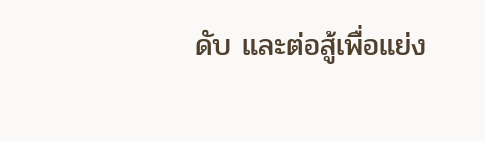ดับ และต่อสู้เพื่อแย่ง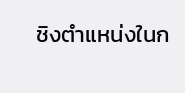ชิงตำแหน่งในก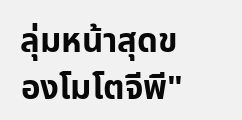ลุ่มหน้าสุดของโมโตจีพี"